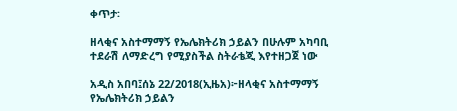ቀጥታ፡

ዘላቂና አስተማማኝ የኤሌክትሪክ ኃይልን በሁሉም አካባቢ ተደራሽ ለማድረግ የሚያስችል ስትራቴጂ እየተዘጋጀ ነው

አዲስ አበባ፤ሰኔ 22/2018(ኢዜአ)፦ዘላቂና አስተማማኝ የኤሌክትሪክ ኃይልን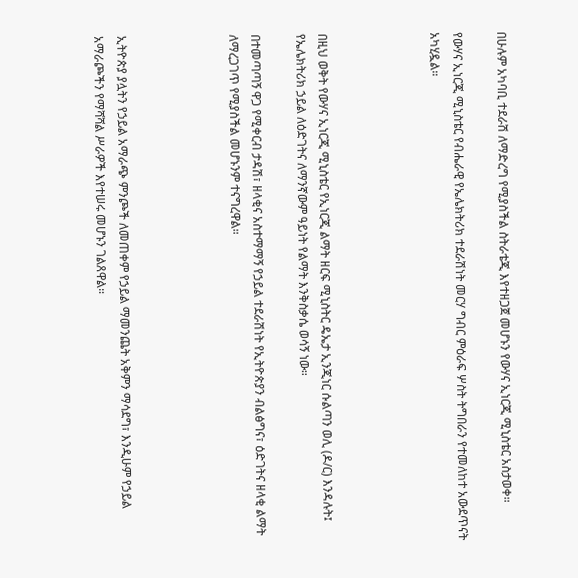በሁሉም አካባቢ ተደራሽ ለማድረግ የሚያስችል ስትራቴጂ እየተዘጋጀ መሆኑን የውሃና ኢነርጂ ሚኒስቴር አስታወቀ።

የውሃና ኢነርጂ ሚኒስቴር የብሔራዊ የኤሌክትሪክ ተደራሽነት መርሃ ግብር ምዕራፍ ሦስት ትግበራን የተመለከተ አውደጥናት አካሂዷል።




በዚህ ወቅት የውሃና ኢነርጂ ሚኒስቴር የኢነርጂ ልማት ዘርፍ ሚኒስትር ዴኤታ ኢንጂነር ሱልጣን ወሊ (ዶ/ር) እንዳሉት፤ የኤሌክትሪክ ኃይል ለዕድገትና ለማንኛውም ዓይነት የልማት እንቅስቃሴ ወሳኝ ነው።

በተመጣጣኝ ዋጋ የሚቀርብ ታዳሽ፣ ዘላቂና አስተማማኝ የኃይል ተደራሽነት የኢትዮጵያን ብልፅግና፣ ዕድገትና ዘላቂ ልማት ለማረጋገጥ የሚያስችል መሆኑንም ተናግረዋል።




ኢትዮጵያ ያሏትን የኃይል አማራጭ ምንጮች ለመጠቀም የኃይል ማመንጨት አቅምን ማሳደግ፣ እንዲሁም የኃይል አማራጮችን የማሻሻል ሥራዎች እየተሠሩ መሆኑን ገልጸዋል።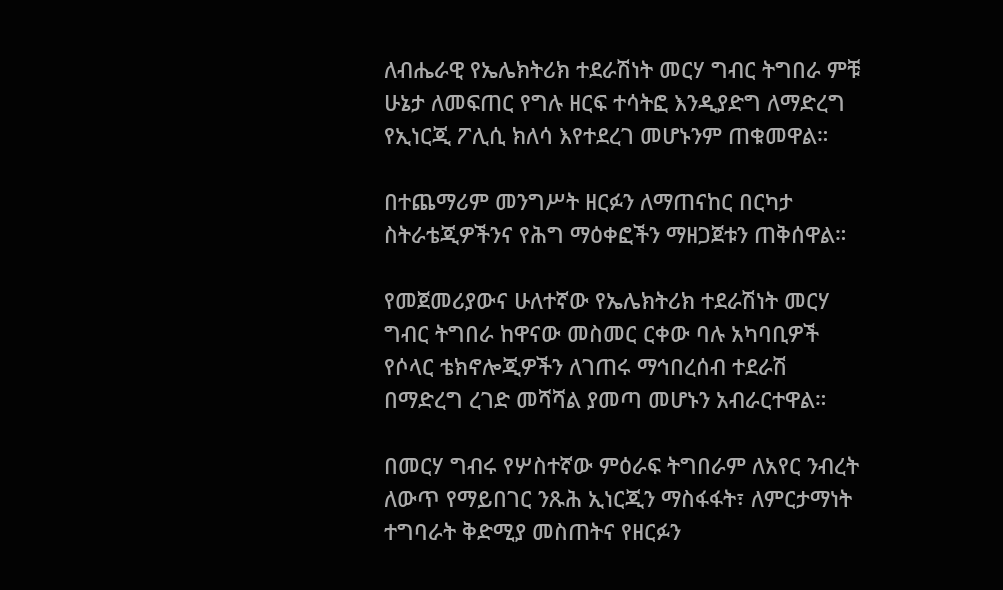ለብሔራዊ የኤሌክትሪክ ተደራሽነት መርሃ ግብር ትግበራ ምቹ ሁኔታ ለመፍጠር የግሉ ዘርፍ ተሳትፎ እንዲያድግ ለማድረግ የኢነርጂ ፖሊሲ ክለሳ እየተደረገ መሆኑንም ጠቁመዋል።

በተጨማሪም መንግሥት ዘርፉን ለማጠናከር በርካታ ስትራቴጂዎችንና የሕግ ማዕቀፎችን ማዘጋጀቱን ጠቅሰዋል።

የመጀመሪያውና ሁለተኛው የኤሌክትሪክ ተደራሽነት መርሃ ግብር ትግበራ ከዋናው መስመር ርቀው ባሉ አካባቢዎች የሶላር ቴክኖሎጂዎችን ለገጠሩ ማኅበረሰብ ተደራሽ በማድረግ ረገድ መሻሻል ያመጣ መሆኑን አብራርተዋል።

በመርሃ ግብሩ የሦስተኛው ምዕራፍ ትግበራም ለአየር ንብረት ለውጥ የማይበገር ንጹሕ ኢነርጂን ማስፋፋት፣ ለምርታማነት ተግባራት ቅድሚያ መስጠትና የዘርፉን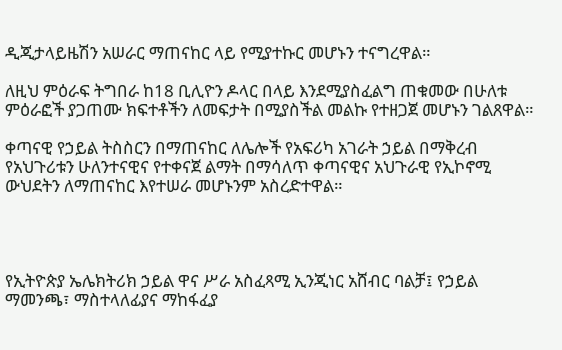ዲጂታላይዜሽን አሠራር ማጠናከር ላይ የሚያተኩር መሆኑን ተናግረዋል።

ለዚህ ምዕራፍ ትግበራ ከ18 ቢሊዮን ዶላር በላይ እንደሚያስፈልግ ጠቁመው በሁለቱ ምዕራፎች ያጋጠሙ ክፍተቶችን ለመፍታት በሚያስችል መልኩ የተዘጋጀ መሆኑን ገልጸዋል።

ቀጣናዊ የኃይል ትስስርን በማጠናከር ለሌሎች የአፍሪካ አገራት ኃይል በማቅረብ የአህጉሪቱን ሁለንተናዊና የተቀናጀ ልማት በማሳለጥ ቀጣናዊና አህጉራዊ የኢኮኖሚ ውህደትን ለማጠናከር እየተሠራ መሆኑንም አስረድተዋል።




የኢትዮጵያ ኤሌክትሪክ ኃይል ዋና ሥራ አስፈጻሚ ኢንጂነር አሸብር ባልቻ፤ የኃይል ማመንጫ፣ ማስተላለፊያና ማከፋፈያ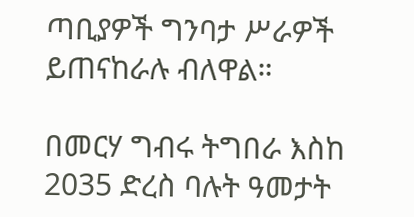ጣቢያዎች ግንባታ ሥራዎች ይጠናከራሉ ብለዋል።

በመርሃ ግብሩ ትግበራ እስከ 2035 ድረስ ባሉት ዓመታት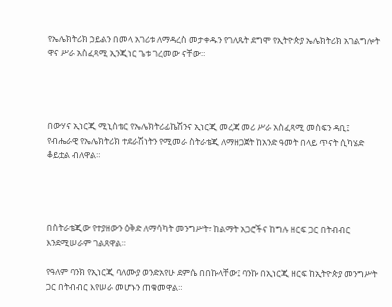የኤሌክትሪክ ኃይልን በመላ አገሪቱ ለማዳረስ መታቀዱን የገለጹት ደግሞ የኢትዮጵያ ኤሌክትሪክ አገልግሎት ዋና ሥራ አስፈጻሚ ኢንጂነር ጌቱ ገረመው ናቸው።




በውሃና ኢነርጂ ሚኒስቴር የኤሌክትሪፊኬሽንና ኢነርጂ መረጃ መሪ ሥራ አስፈጻሚ መስፍን ዳቢ፤ የብሔራዊ የኤሌክትሪክ ተደራሽነትን የሚመራ ስትራቴጂ ለማዘጋጀት ከአንድ ዓመት በላይ ጥናት ሲካሄድ ቆይቷል ብለዋል።




በስትራቴጂው የተያዘውን ዕቅድ ለማሳካት መንግሥት፣ ከልማት አጋሮችና ከግሉ ዘርፍ ጋር በትብብር እንደሚሠራም ገልጸዋል።

የዓለም ባንክ የኢነርጂ ባለሙያ ወንድአየሁ ደምሴ በበኩላቸው፤ ባንኩ በኢነርጂ ዘርፍ ከኢትዮጵያ መንግሥት ጋር በትብብር እየሠራ መሆኑን ጠቁመዋል።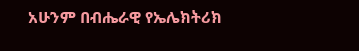አሁንም በብሔራዊ የኤሌክትሪክ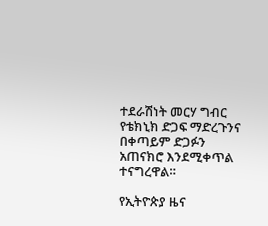ተደራሽነት መርሃ ግብር የቴክኒክ ድጋፍ ማድረጉንና በቀጣይም ድጋፉን አጠናክሮ እንደሚቀጥል ተናግረዋል።

የኢትዮጵያ ዜና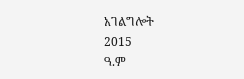አገልግሎት
2015
ዓ.ም